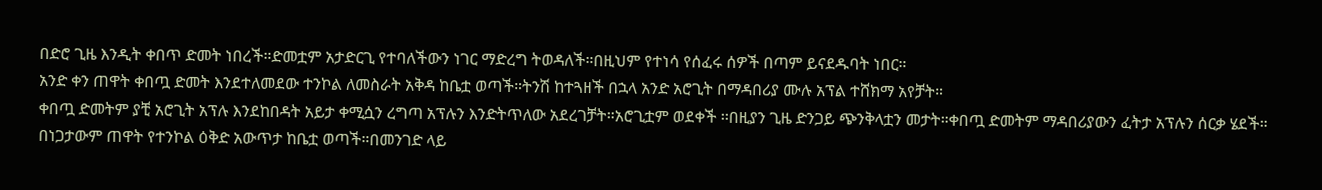በድሮ ጊዜ እንዲት ቀበጥ ድመት ነበረች።ድመቷም አታድርጊ የተባለችውን ነገር ማድረግ ትወዳለች።በዚህም የተነሳ የሰፈሩ ሰዎች በጣም ይናደዱባት ነበር።
አንድ ቀን ጠዋት ቀበጧ ድመት እንደተለመደው ተንኮል ለመስራት አቅዳ ከቤቷ ወጣች።ትንሽ ከተጓዘች በኋላ አንድ አሮጊት በማዳበሪያ ሙሉ አፕል ተሸክማ አየቻት።
ቀበጧ ድመትም ያቺ አሮጊት አፕሉ እንደከበዳት አይታ ቀሚሷን ረግጣ አፕሉን እንድትጥለው አደረገቻት።አሮጊቷም ወደቀች ፡፡በዚያን ጊዜ ድንጋይ ጭንቅላቷን መታት።ቀበጧ ድመትም ማዳበሪያውን ፈትታ አፕሉን ሰርቃ ሄደች።
በነጋታውም ጠዋት የተንኮል ዕቅድ አውጥታ ከቤቷ ወጣች።በመንገድ ላይ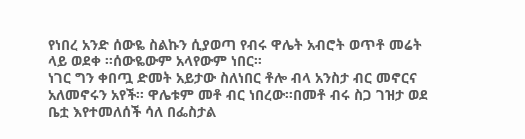የነበረ አንድ ሰውዬ ስልኩን ሲያወጣ የብሩ ዋሌት አብሮት ወጥቶ መሬት ላይ ወደቀ ፡፡ሰውዬውም አላየውም ነበር።
ነገር ግን ቀበጧ ድመት አይታው ስለነበር ቶሎ ብላ አንስታ ብር መኖርና አለመኖሩን አየች፡፡ ዋሌቱም መቶ ብር ነበረው።በመቶ ብሩ ስጋ ገዝታ ወደ ቤቷ እየተመለሰች ሳለ በፌስታል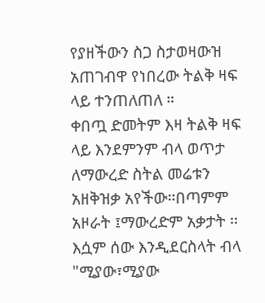የያዘችውን ስጋ ስታወዛውዝ አጠገብዋ የነበረው ትልቅ ዛፍ ላይ ተንጠለጠለ ።
ቀበጧ ድመትም እዛ ትልቅ ዛፍ ላይ እንደምንም ብላ ወጥታ ለማውረድ ስትል መሬቱን አዘቅዝቃ አየችው።በጣምም አዞራት ፤ማውረድም አቃታት ፡፡እሷም ሰው እንዲደርስላት ብላ "ሚያው፣ሚያው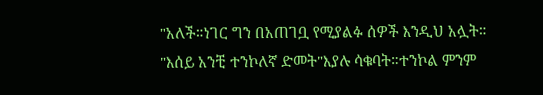"አለች።ነገር ግን በአጠገቧ የሚያልፉ ሰዎች እንዲህ አሏት።
"እሰይ አንቺ ተንኮለኛ ድመት"እያሉ ሳቁባት።ተንኮል ምንም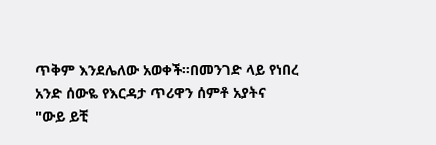ጥቅም እንደሌለው አወቀች።በመንገድ ላይ የነበረ አንድ ሰውዬ የእርዳታ ጥሪዋን ሰምቶ አያትና
"ውይ ይቺ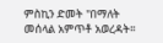ምስኪን ድመት "በማለት መሰላል አምጥቶ አወረዳት።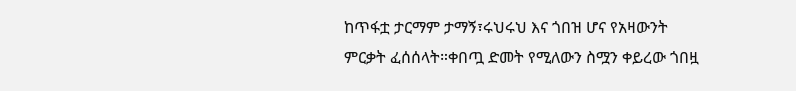ከጥፋቷ ታርማም ታማኝ፣ሩህሩህ እና ጎበዝ ሆና የአዛውንት ምርቃት ፈሰሰላት።ቀበጧ ድመት የሚለውን ስሟን ቀይረው ጎበዟ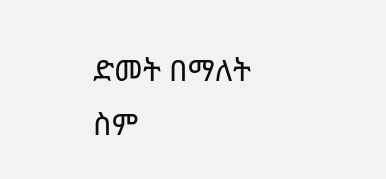ድመት በማለት ስም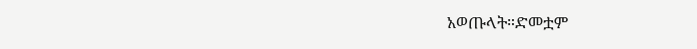አወጡላት።ድመቷም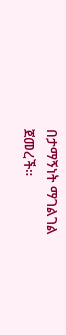በታማኝነት ማገልገል ጀመረች።